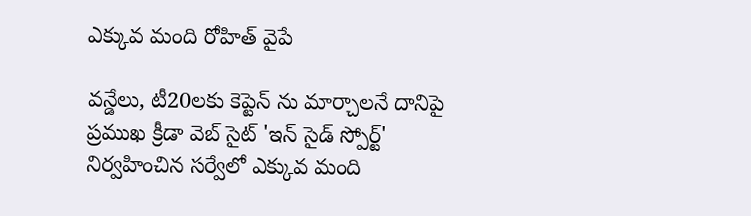ఎక్కువ మంది రోహిత్ వైపే

వన్డేలు, టీ20లకు కెప్టెన్ ను మార్చాలనే దానిపై ప్రముఖ క్రీడా వెబ్ సైట్ 'ఇన్ సైడ్ స్పోర్ట్' నిర్వహించిన సర్వేలో ఎక్కువ మంది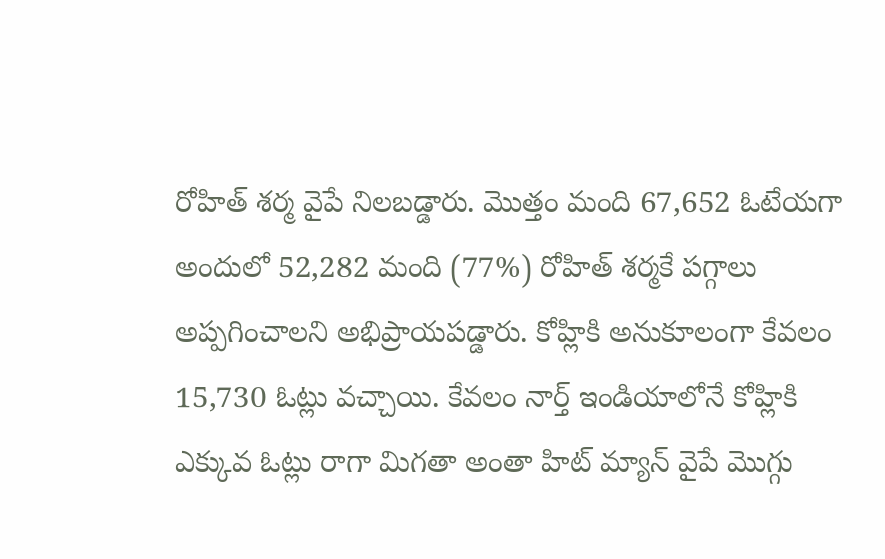రోహిత్ శర్మ వైపే నిలబడ్డారు. మొత్తం మంది 67,652 ఓటేయగా అందులో 52,282 మంది (77%) రోహిత్ శర్మకే పగ్గాలు అప్పగించాలని అభిప్రాయపడ్డారు. కోహ్లికి అనుకూలంగా కేవలం 15,730 ఓట్లు వచ్చాయి. కేవలం నార్త్ ఇండియాలోనే కోహ్లికి ఎక్కువ ఓట్లు రాగా మిగతా అంతా హిట్ మ్యాన్ వైపే మొగ్గు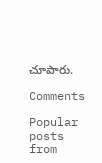చూపారు.

Comments

Popular posts from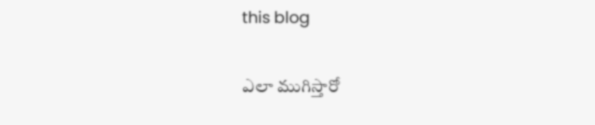this blog

ఎలా ముగిస్తారో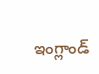ఇంగ్లాండ్‌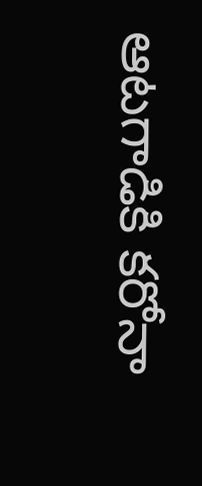ఆటగాడికి కరోనా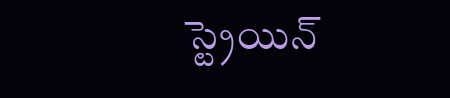స్ట్రెయిన్‌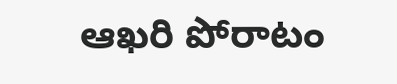ఆఖరి పోరాటం